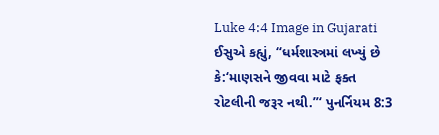Luke 4:4 Image in Gujarati
ઈસુએ કહ્યું, “ધર્મશાસ્ત્રમાં લખ્યું છે કે:‘માણસને જીવવા માટે ફક્ત રોટલીની જરૂર નથી.”‘ પુનર્નિયમ 8:3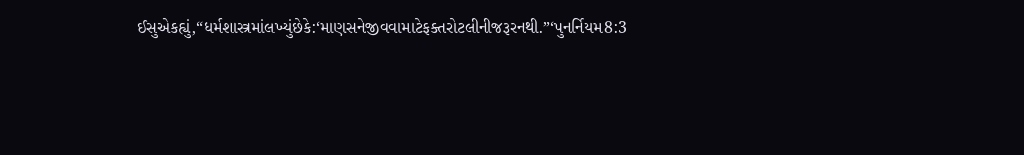ઈસુએકહ્યું,“ધર્મશાસ્ત્રમાંલખ્યુંછેકે:‘માણસનેજીવવામાટેફક્તરોટલીનીજરૂરનથી.”‘પુનર્નિયમ8:3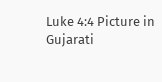Luke 4:4 Picture in Gujarati